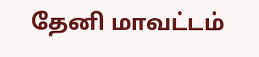தேனி மாவட்டம்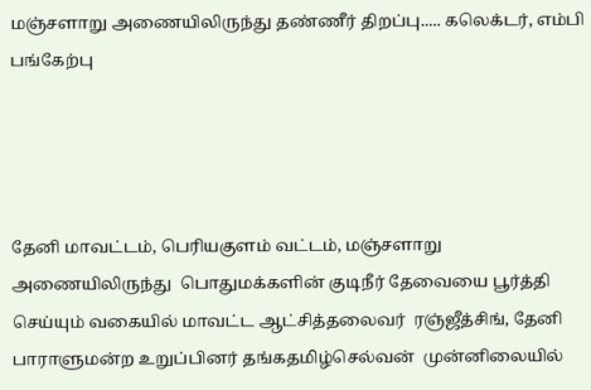மஞ்சளாறு அணையிலிருந்து தண்ணீர் திறப்பு..... கலெக்டர், எம்பி பங்கேற்பு




தேனி மாவட்டம், பெரியகுளம் வட்டம், மஞ்சளாறு அணையிலிருந்து  பொதுமக்களின் குடிநீர் தேவையை பூர்த்தி செய்யும் வகையில் மாவட்ட ஆட்சித்தலைவர்  ரஞ்ஜீத்சிங், தேனி பாராளுமன்ற உறுப்பினர் தங்கதமிழ்செல்வன்  முன்னிலையில்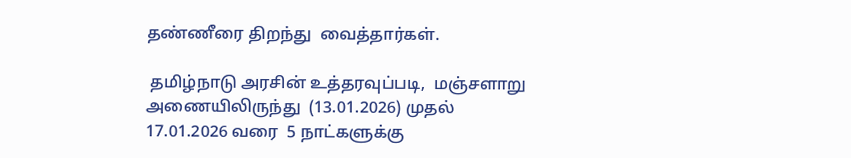தண்ணீரை திறந்து  வைத்தார்கள்.

 தமிழ்நாடு அரசின் உத்தரவுப்படி,  மஞ்சளாறு அணையிலிருந்து  (13.01.2026) முதல் 17.01.2026 வரை  5 நாட்களுக்கு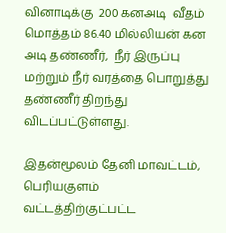வினாடிக்கு  200 கனஅடி  வீதம்  மொத்தம் 86.40 மில்லியன் கன அடி தண்ணீர்,  நீர் இருப்பு மற்றும் நீர் வரத்தை பொறுத்து தண்ணீர் திறந்து  விடப்பட்டுள்ளது.

இதன்மூலம் தேனி மாவட்டம், பெரியகுளம் வட்டத்திற்குட்பட்ட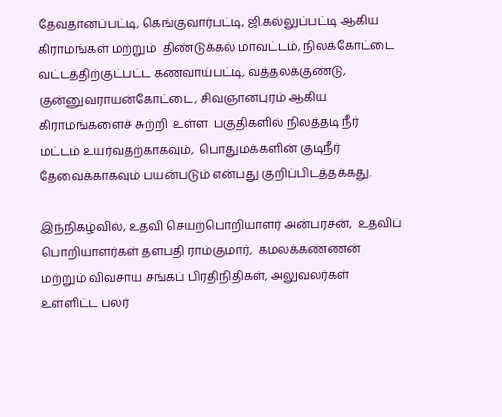தேவதானப்பட்டி, கெங்குவார்பட்டி, ஜி.கல்லுப்பட்டி ஆகிய கிராமங்கள் மற்றும்  திண்டுக்கல் மாவட்டம், நிலக்கோட்டை வட்டத்திற்குட்பட்ட கணவாய்பட்டி, வத்தலக்குண்டு, குன்னுவராயன்கோட்டை, சிவஞானபுரம் ஆகிய கிராமங்களைச் சுற்றி  உள்ள  பகுதிகளில் நிலத்தடி நீர் மட்டம் உயர்வதற்காகவும்,  பொதுமக்களின் குடிநீர் தேவைக்காகவும் பயன்படும் என்பது குறிப்பிடத்தக்கது.

இந்நிகழ்வில், உதவி செயற்பொறியாளர் அன்பரசன்,  உதவிப் பொறியாளர்கள் தளபதி ராம்குமார்,  கமலக்கண்ணன் மற்றும் விவசாய சங்கப் பிரதிநிதிகள், அலுவலர்கள் உள்ளிட்ட பலர்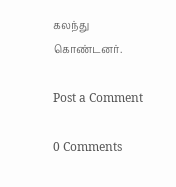கலந்து கொண்டனர்.

Post a Comment

0 Comments